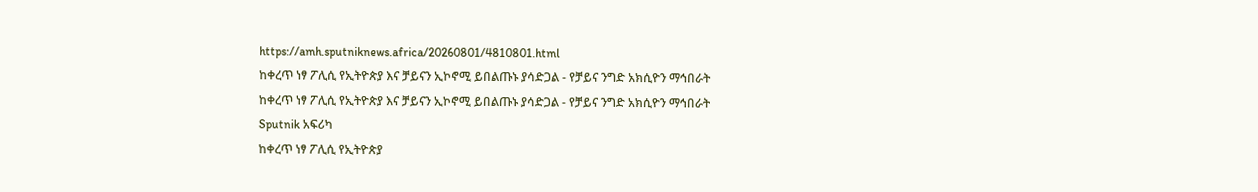https://amh.sputniknews.africa/20260801/4810801.html
ከቀረጥ ነፃ ፖሊሲ የኢትዮጵያ እና ቻይናን ኢኮኖሚ ይበልጡኑ ያሳድጋል - የቻይና ንግድ አክሲዮን ማኅበራት
ከቀረጥ ነፃ ፖሊሲ የኢትዮጵያ እና ቻይናን ኢኮኖሚ ይበልጡኑ ያሳድጋል - የቻይና ንግድ አክሲዮን ማኅበራት
Sputnik አፍሪካ
ከቀረጥ ነፃ ፖሊሲ የኢትዮጵያ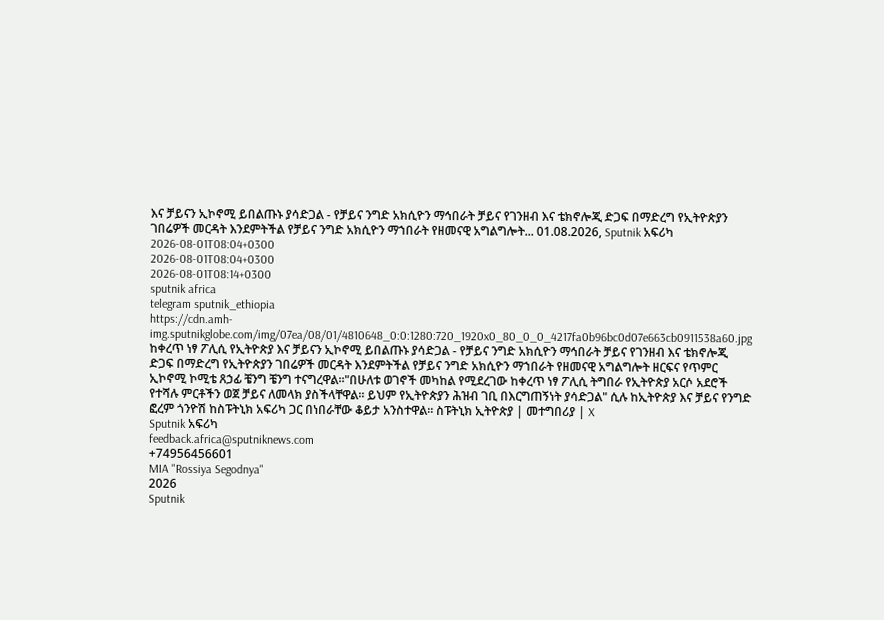እና ቻይናን ኢኮኖሚ ይበልጡኑ ያሳድጋል - የቻይና ንግድ አክሲዮን ማኅበራት ቻይና የገንዘብ እና ቴክኖሎጂ ድጋፍ በማድረግ የኢትዮጵያን ገበሬዎች መርዳት እንደምትችል የቻይና ንግድ አክሲዮን ማኀበራት የዘመናዊ አግልግሎት... 01.08.2026, Sputnik አፍሪካ
2026-08-01T08:04+0300
2026-08-01T08:04+0300
2026-08-01T08:14+0300
sputnik africa
telegram sputnik_ethiopia
https://cdn.amh-img.sputnikglobe.com/img/07ea/08/01/4810648_0:0:1280:720_1920x0_80_0_0_4217fa0b96bc0d07e663cb0911538a60.jpg
ከቀረጥ ነፃ ፖሊሲ የኢትዮጵያ እና ቻይናን ኢኮኖሚ ይበልጡኑ ያሳድጋል - የቻይና ንግድ አክሲዮን ማኅበራት ቻይና የገንዘብ እና ቴክኖሎጂ ድጋፍ በማድረግ የኢትዮጵያን ገበሬዎች መርዳት እንደምትችል የቻይና ንግድ አክሲዮን ማኀበራት የዘመናዊ አግልግሎት ዘርፍና የጥምር ኢኮኖሚ ኮሚቴ ጸኃፊ ቼንግ ቼንግ ተናግረዋል።"በሁለቱ ወገኖች መካከል የሚደረገው ከቀረጥ ነፃ ፖሊሲ ትግበራ የኢትዮጵያ አርሶ አደሮች የተሻሉ ምርቶችን ወጀ ቻይና ለመላክ ያስችላቸዋል። ይህም የኢትዮጵያን ሕዝብ ገቢ በእርግጠኝነት ያሳድጋል" ሲሉ ከኢትዮጵያ እና ቻይና የንግድ ፎረም ጎንዮሽ ከስፑትኒክ አፍሪካ ጋር በነበራቸው ቆይታ አንስተዋል። ስፑትኒክ ኢትዮጵያ | መተግበሪያ | X
Sputnik አፍሪካ
feedback.africa@sputniknews.com
+74956456601
MIA "Rossiya Segodnya"
2026
Sputnik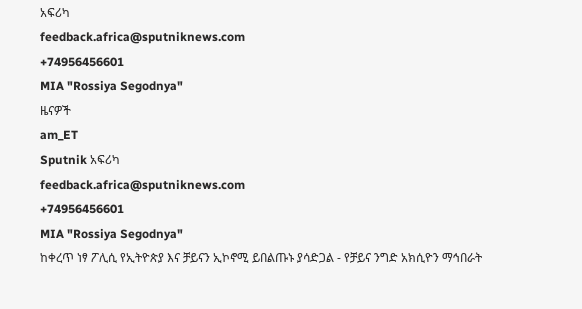አፍሪካ
feedback.africa@sputniknews.com
+74956456601
MIA "Rossiya Segodnya"
ዜናዎች
am_ET
Sputnik አፍሪካ
feedback.africa@sputniknews.com
+74956456601
MIA "Rossiya Segodnya"
ከቀረጥ ነፃ ፖሊሲ የኢትዮጵያ እና ቻይናን ኢኮኖሚ ይበልጡኑ ያሳድጋል - የቻይና ንግድ አክሲዮን ማኅበራት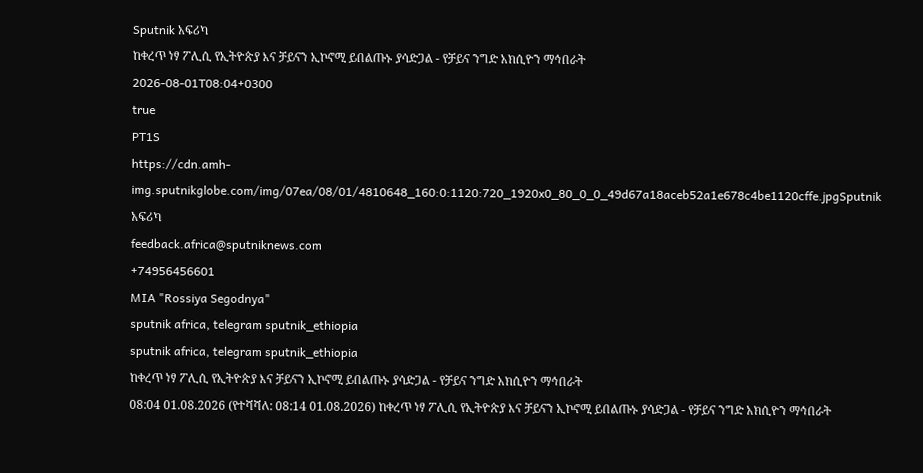Sputnik አፍሪካ
ከቀረጥ ነፃ ፖሊሲ የኢትዮጵያ እና ቻይናን ኢኮኖሚ ይበልጡኑ ያሳድጋል - የቻይና ንግድ አክሲዮን ማኅበራት
2026-08-01T08:04+0300
true
PT1S
https://cdn.amh-img.sputnikglobe.com/img/07ea/08/01/4810648_160:0:1120:720_1920x0_80_0_0_49d67a18aceb52a1e678c4be1120cffe.jpgSputnik አፍሪካ
feedback.africa@sputniknews.com
+74956456601
MIA "Rossiya Segodnya"
sputnik africa, telegram sputnik_ethiopia
sputnik africa, telegram sputnik_ethiopia
ከቀረጥ ነፃ ፖሊሲ የኢትዮጵያ እና ቻይናን ኢኮኖሚ ይበልጡኑ ያሳድጋል - የቻይና ንግድ አክሲዮን ማኅበራት
08:04 01.08.2026 (የተሻሻለ: 08:14 01.08.2026) ከቀረጥ ነፃ ፖሊሲ የኢትዮጵያ እና ቻይናን ኢኮኖሚ ይበልጡኑ ያሳድጋል - የቻይና ንግድ አክሲዮን ማኅበራት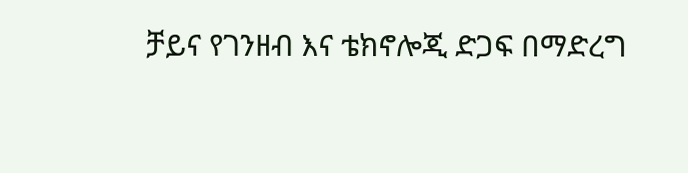ቻይና የገንዘብ እና ቴክኖሎጂ ድጋፍ በማድረግ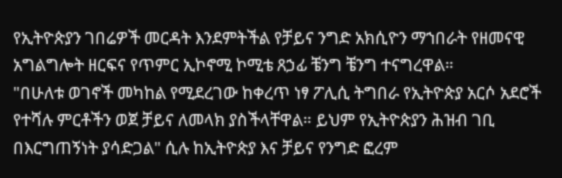የኢትዮጵያን ገበሬዎች መርዳት እንደምትችል የቻይና ንግድ አክሲዮን ማኀበራት የዘመናዊ አግልግሎት ዘርፍና የጥምር ኢኮኖሚ ኮሚቴ ጸኃፊ ቼንግ ቼንግ ተናግረዋል።
"በሁለቱ ወገኖች መካከል የሚደረገው ከቀረጥ ነፃ ፖሊሲ ትግበራ የኢትዮጵያ አርሶ አደሮች የተሻሉ ምርቶችን ወጀ ቻይና ለመላክ ያስችላቸዋል። ይህም የኢትዮጵያን ሕዝብ ገቢ በእርግጠኝነት ያሳድጋል" ሲሉ ከኢትዮጵያ እና ቻይና የንግድ ፎረም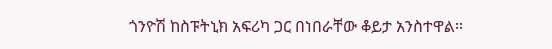ጎንዮሽ ከስፑትኒክ አፍሪካ ጋር በነበራቸው ቆይታ አንስተዋል።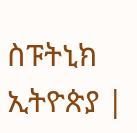ስፑትኒክ ኢትዮጵያ |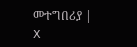መተግበሪያ | X